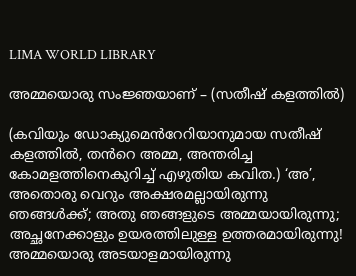LIMA WORLD LIBRARY

അമ്മയൊരു സംജ്ഞയാണ് – (സതീഷ് കളത്തിൽ)

(കവിയും ഡോക്യുമെൻറേറിയാനുമായ സതീഷ് കളത്തിൽ, തൻറെ അമ്മ, അന്തരിച്ച കോമളത്തിനെകുറിച്ച് എഴുതിയ കവിത.) ‘അ’, അതൊരു വെറും അക്ഷരമല്ലായിരുന്നു ഞങ്ങൾക്ക്; അതു ഞങ്ങളുടെ അമ്മയായിരുന്നു; അച്ഛനേക്കാളും ഉയരത്തിലുള്ള ഉത്തരമായിരുന്നു! അമ്മയൊരു അടയാളമായിരുന്നു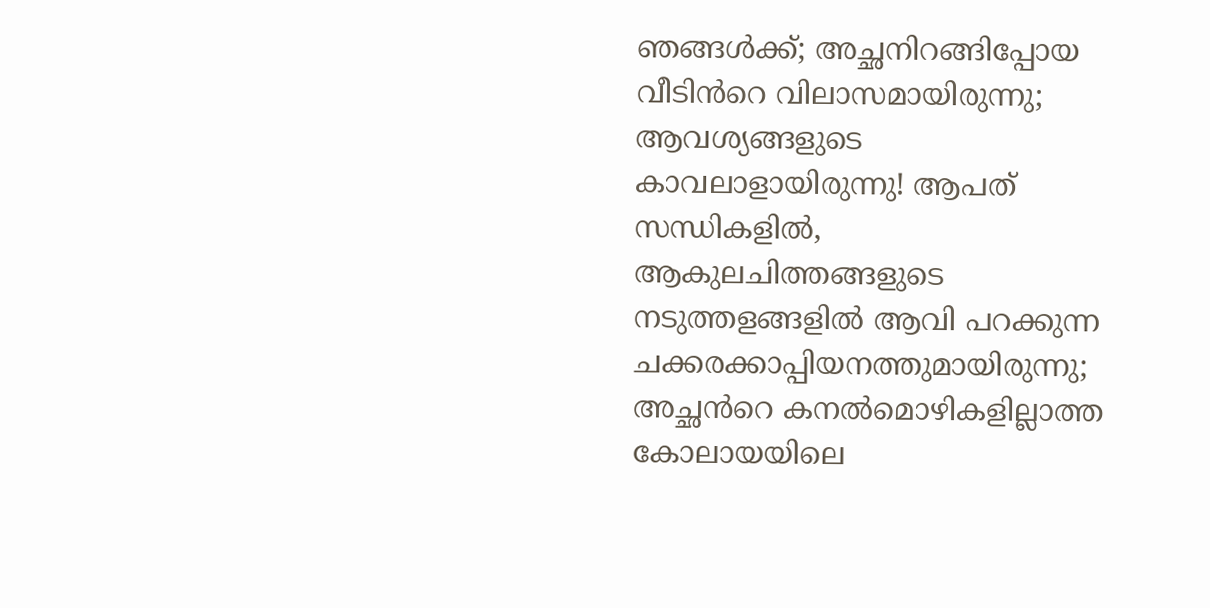ഞങ്ങൾക്ക്; അച്ഛനിറങ്ങിപ്പോയ വീടിൻറെ വിലാസമായിരുന്നു; ആവശ്യങ്ങളുടെ കാവലാളായിരുന്നു! ആപത് സന്ധികളിൽ, ആകുലചിത്തങ്ങളുടെ നടുത്തളങ്ങളിൽ ആവി പറക്കുന്ന ചക്കരക്കാപ്പിയനത്തുമായിരുന്നു; അച്ഛൻറെ കനൽമൊഴികളില്ലാത്ത കോലായയിലെ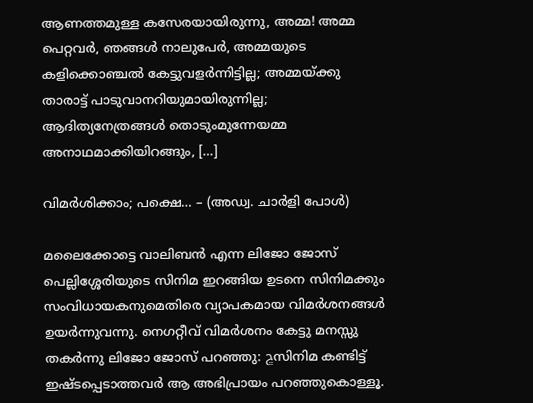ആണത്തമുള്ള കസേരയായിരുന്നു, അമ്മ! അമ്മ പെറ്റവർ, ഞങ്ങൾ നാലുപേർ, അമ്മയുടെ കളിക്കൊഞ്ചൽ കേട്ടുവളർന്നിട്ടില്ല; അമ്മയ്ക്കു താരാട്ട് പാടുവാനറിയുമായിരുന്നില്ല; ആദിത്യനേത്രങ്ങൾ തൊടുംമുന്നേയമ്മ അനാഥമാക്കിയിറങ്ങും, […]

വിമര്‍ശിക്കാം; പക്ഷെ… – (അഡ്വ. ചാര്‍ളി പോള്‍)

മലൈക്കോട്ടെ വാലിബന്‍ എന്ന ലിജോ ജോസ് പെല്ലിശ്ശേരിയുടെ സിനിമ ഇറങ്ങിയ ഉടനെ സിനിമക്കും സംവിധായകനുമെതിരെ വ്യാപകമായ വിമര്‍ശനങ്ങള്‍ ഉയര്‍ന്നുവന്നു. നെഗറ്റീവ് വിമര്‍ശനം കേട്ടു മനസ്സു തകര്‍ന്നു ലിജോ ജോസ് പറഞ്ഞു: ڇസിനിമ കണ്ടിട്ട് ഇഷ്ടപ്പെടാത്തവര്‍ ആ അഭിപ്രായം പറഞ്ഞുകൊള്ളൂ.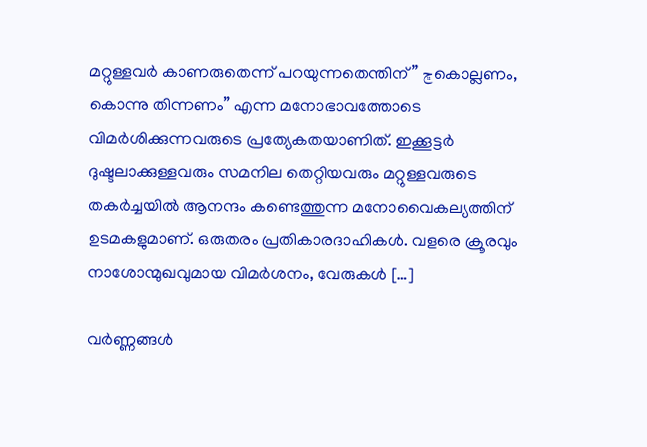മറ്റുള്ളവര്‍ കാണരുതെന്ന് പറയുന്നതെന്തിന്” ڇകൊല്ലണം, കൊന്നു തിന്നണം” എന്ന മനോഭാവത്തോടെ വിമര്‍ശിക്കുന്നവരുടെ പ്രത്യേകതയാണിത്. ഇക്കൂട്ടര്‍ ദുഷ്ടലാക്കുള്ളവരും സമനില തെറ്റിയവരും മറ്റുള്ളവരുടെ തകര്‍ച്ചയില്‍ ആനന്ദം കണ്ടെത്തുന്ന മനോവൈകല്യത്തിന് ഉടമകളുമാണ്. ഒരുതരം പ്രതികാരദാഹികള്‍. വളരെ ക്രൂരവും നാശോന്മുഖവുമായ വിമര്‍ശനം, വേരുകള്‍ […]

വർണ്ണങ്ങൾ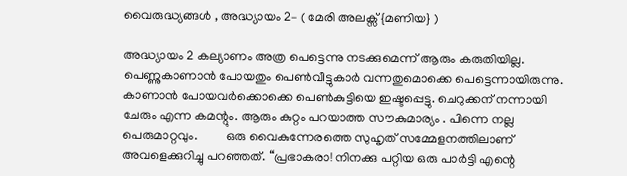വൈരുദ്ധ്യങ്ങൾ , അദ്ധ്യായം 2– ( മേരി അലക്സ് {മണിയ} )

അദ്ധ്യായം 2 കല്യാണം അത്ര പെട്ടെന്നു നടക്കുമെന്ന് ആരും കരുതിയില്ല. പെണ്ണുകാണാൻ പോയതും പെൺവീട്ടുകാർ വന്നതുമൊക്കെ പെട്ടെന്നായിരുന്നു. കാണാൻ പോയവർക്കൊക്കെ പെൺകുട്ടിയെ ഇഷ്ടപ്പെട്ടു. ചെറുക്കന് നന്നായി ചേരും എന്ന കമന്റും. ആരും കുറ്റം പറയാത്ത സൗകുമാര്യം . പിന്നെ നല്ല പെരുമാറ്റവും.         ഒരു വൈകുന്നേരത്തെ സുഹൃത് സമ്മേളനത്തിലാണ് അവളെക്കുറിച്ചു പറഞ്ഞത്. “പ്രഭാകരാ! നിനക്കു പറ്റിയ ഒരു പാർട്ടി എന്റെ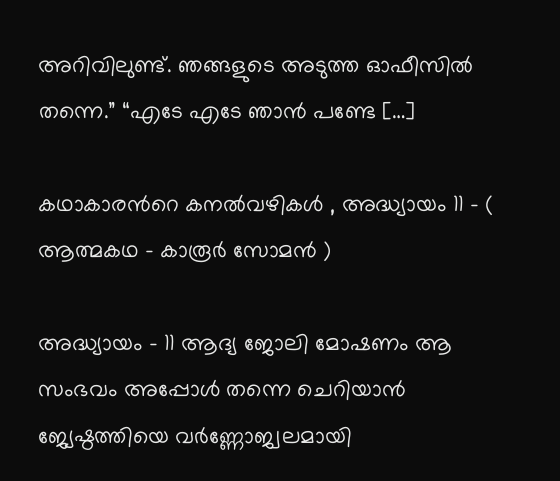അറിവിലുണ്ട്. ഞങ്ങളുടെ അടുത്ത ഓഫീസിൽ തന്നെ.” “എടേ എടേ ഞാൻ പണ്ടേ […]

കഥാകാരന്‍റെ കനല്‍വഴികള്‍ , അദ്ധ്യായം 11 – ( ആത്മകഥ – കാരൂര്‍ സോമന്‍ )

അദ്ധ്യായം – 11 ആദ്യ ജോലി മോഷണം ആ സംഭവം അപ്പോള്‍ തന്നെ ചെറിയാന്‍ ജ്യേഷ്ഠത്തിയെ വര്‍ണ്ണോജ്വലമായി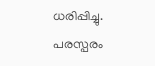ധരിപ്പിച്ചു. പരസ്പരം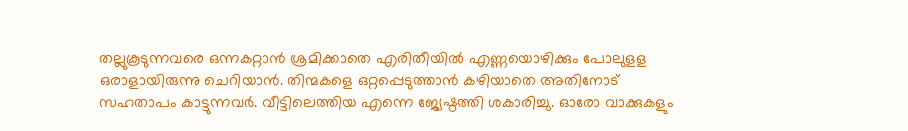തല്ലുകൂടുന്നവരെ ഒന്നകറ്റാന്‍ ശ്രമിക്കാതെ എരിതീയില്‍ എണ്ണയൊഴിക്കും പോലുളള ഒരാളായിരുന്നു ചെറിയാന്‍. തിന്മകളെ ഒറ്റപ്പെടുത്താന്‍ കഴിയാതെ അതിനോട് സഹതാപം കാട്ടുന്നവര്‍. വീട്ടിലെത്തിയ എന്നെ ജ്യേഷ്ഠത്തി ശകാരിച്ചു. ഓരോ വാക്കുകളും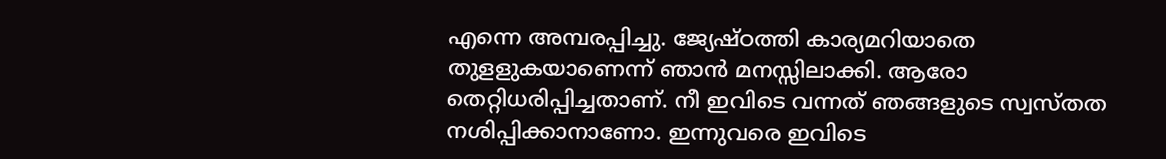എന്നെ അമ്പരപ്പിച്ചു. ജ്യേഷ്ഠത്തി കാര്യമറിയാതെ തുളളുകയാണെന്ന് ഞാന്‍ മനസ്സിലാക്കി. ആരോ തെറ്റിധരിപ്പിച്ചതാണ്. നീ ഇവിടെ വന്നത് ഞങ്ങളുടെ സ്വസ്തത നശിപ്പിക്കാനാണോ. ഇന്നുവരെ ഇവിടെ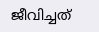ജീവിച്ചത്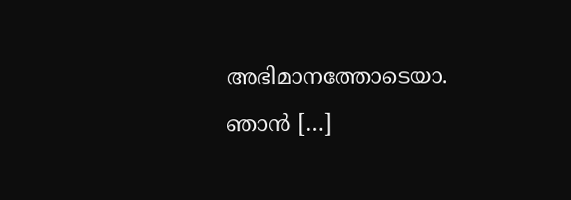അഭിമാനത്തോടെയാ. ഞാന്‍ […]